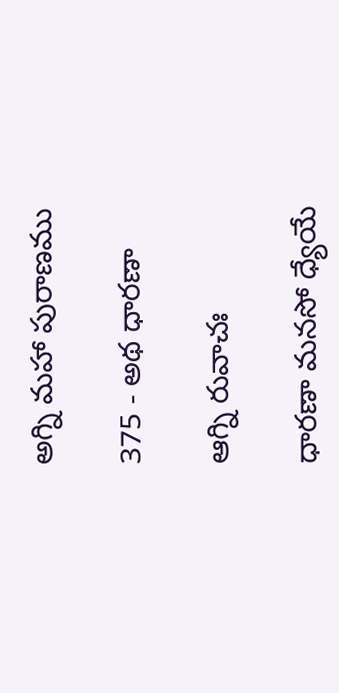అగ్ని మహా పురాణము

375 - అథ ధారణా

ఆగ్ని రువాచః

ధారణా మనసో ధ్యేయే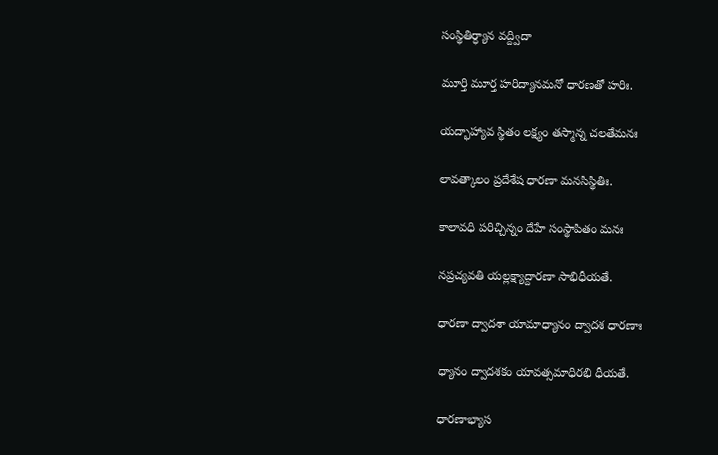సంస్థితిర్ధ్యాన వద్ద్విదా

మూర్తి మూర్త హరిద్యానమనో ధారణతో హరిః.

యద్భాహ్యావ స్థితం లక్ష్యం తస్మాన్న చలతేమనః

లావత్కాలం ప్రదేశేష ధారణా మనసిస్థితిః.

కాలావధి పరిచ్చిన్నం దేహే సంస్థాపితం మనః

నప్రచ్యవతి యల్లక్ష్యాద్దారణా సాభిధీయతే.

ధారణా ద్వాదశా యామాధ్యానం ద్వాదశ ధారణాః

ధ్యానం ద్వాదశకం యావత్సమాధిరభి ధీయతే.

ధారణాభ్యాస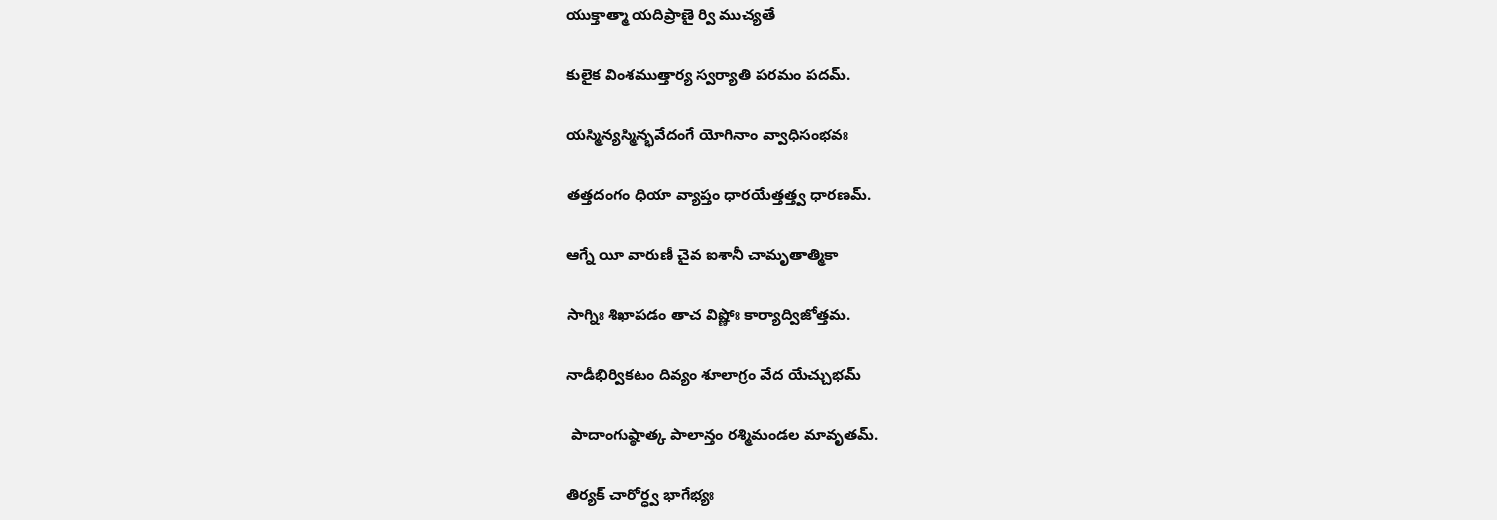యుక్తాత్మా యదిప్రాణై ర్వి ముచ్యతే

కులైక వింశముత్తార్య స్వర్యాతి పరమం పదమ్.

యస్మిన్యస్మిన్భవేదంగే యోగినాం వ్వాధిసంభవః

తత్తదంగం ధియా వ్యాప్తం ధారయేత్తత్త్వ ధారణమ్.

ఆగ్నే యీ వారుణీ చైవ ఐశానీ చామృతాత్మికా

సాగ్నిః శిఖాపడం తాచ విష్ణోః కార్యాద్విజోత్తమ.

నాడీభిర్వికటం దివ్యం శూలాగ్రం వేద యేచ్చుభమ్

 పాదాంగుష్ఠాత్క పాలాన్తం రశ్మిమండల మావృతమ్.

తిర్యక్ చారోర్ధ్వ భాగేభ్యః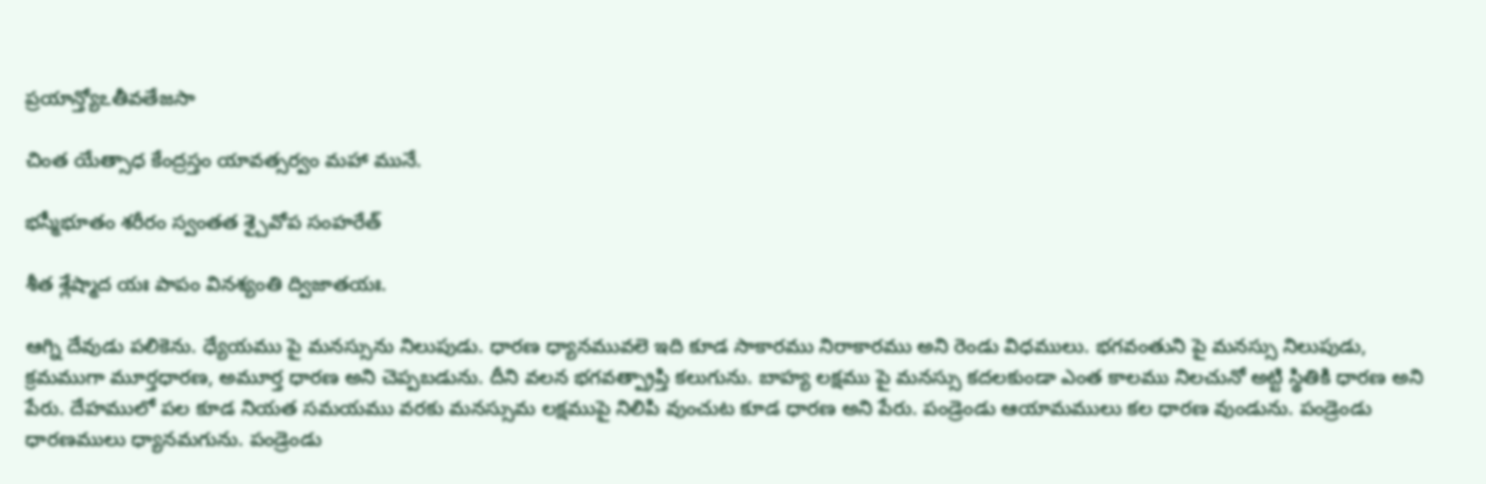ప్రయాన్త్యోఽతీవతేజసా

చింత యేత్సాధ కేంద్రస్తం యావత్సర్వం మహా మునే.

భస్మీభూతం శరీరం స్వంతత శ్చైవోప సంహరేత్

శీత శ్లేష్మాద యః పాపం వినశ్యంతి ద్విజాతయః.

ఆగ్ని దేవుడు పలికెను. ధ్యేయము పై మనస్సును నిలుపుడు. ధారణ ధ్యానమువలె ఇది కూడ సాకారము నిరాకారము అని రెండు విధములు. భగవంతుని పై మనస్సు నిలుపుడు, క్రమముగా మూర్తధారణ, అమూర్త ధారణ అని చెప్పబడును. దీని వలన భగవత్ప్రాప్తి కలుగును. బాహ్య లక్షము పై మనస్సు కదలకుండా ఎంత కాలము నిలచునో అట్టి స్థితికి ధారణ అని పేరు. దేహములో పల కూడ నియత సమయము వరకు మనస్సుమ లక్షముపై నిలిపి వుంచుట కూడ ధారణ అని పేరు. పండ్రెండు ఆయామములు కల ధారణ వుండును. పండ్రెండు ధారణములు ధ్యానమగును. పండ్రెండు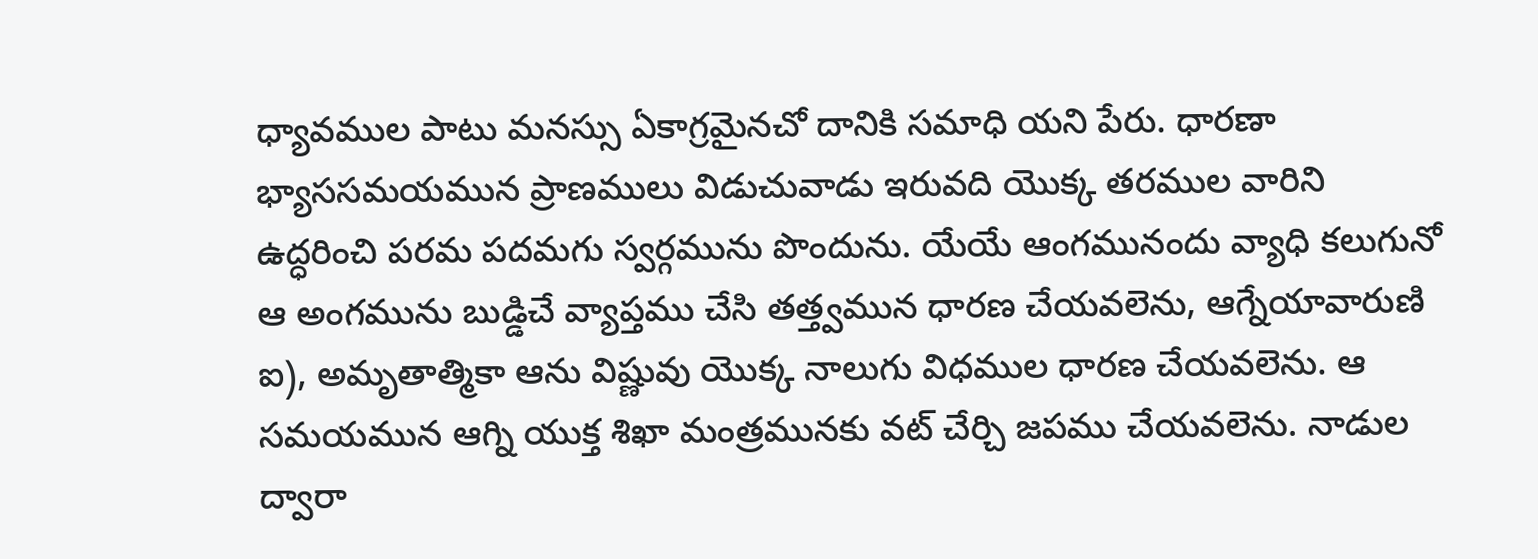ధ్యావముల పాటు మనస్సు ఏకాగ్రమైనచో దానికి సమాధి యని పేరు. ధారణా భ్యాససమయమున ప్రాణములు విడుచువాడు ఇరువది యొక్క తరముల వారిని ఉద్ధరించి పరమ పదమగు స్వర్గమును పొందును. యేయే ఆంగమునందు వ్యాధి కలుగునో ఆ అంగమును బుడ్డిచే వ్యాప్తము చేసి తత్త్వమున ధారణ చేయవలెను, ఆగ్నేయావారుణి ఐ), అమృతాత్మికా ఆను విష్ణువు యొక్క నాలుగు విధముల ధారణ చేయవలెను. ఆ సమయమున ఆగ్ని యుక్త శిఖా మంత్రమునకు వట్ చేర్చి జపము చేయవలెను. నాడుల ద్వారా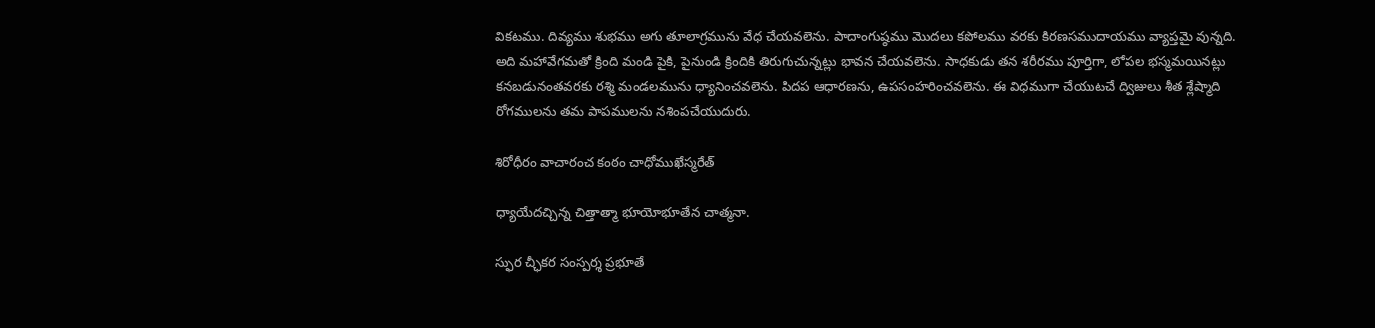వికటము. దివ్యము శుభము అగు తూలాగ్రమును వేధ చేయవలెను. పాదాంగుష్ఠము మొదలు కపోలము వరకు కిరణసముదాయము వ్యాప్తమై వున్నది. అది మహావేగమతో క్రింది మండి పైకి, పైనుండి క్రిందికి తిరుగుచున్నట్లు భావన చేయవలెను. సాధకుడు తన శరీరము పూర్తిగా, లోపల భస్మమయినట్లు కనబడునంతవరకు రశ్మి మండలమును ధ్యానించవలెను. పిదప ఆధారణను, ఉపసంహరించవలెను. ఈ విధముగా చేయుటచే ద్విజులు శీత శ్లేష్మాది రోగములను తమ పాపములను నశింపచేయుదురు.

శిరోధీరం వాచారంచ కంఠం చాధోముఖేస్మరేత్

ధ్యాయేదచ్చిన్న చిత్తాత్మా భూయోభూతేన చాత్మనా.

స్ఫుర చ్ఛీకర సంస్పర్శ ప్రభూతే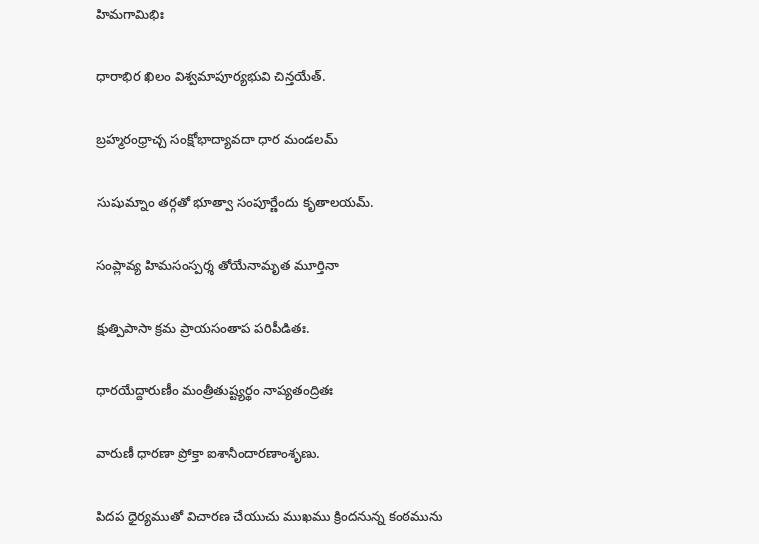హిమగామిభిః

ధారాభిర ఖిలం విశ్వమాపూర్యభువి చిన్తయేత్.

బ్రహ్మరంధ్రాచ్చ సంక్షోభాద్యావదా ధార మండలమ్

సుషుమ్నాం తర్గతో భూత్వా సంపూర్ణేందు కృతాలయమ్.

సంప్లావ్య హిమసంస్పర్శ తోయేనామృత మూర్తినా

క్షుత్పిపాసా క్రమ ప్రాయసంతాప పరిపీడితః.

ధారయేద్దారుణీం మంత్రీతుష్ట్యర్థం నాప్యతంద్రితః

వారుణీ ధారణా ప్రోక్తా ఐశానీందారణాంశృణు.

పిదప ధైర్యముతో విచారణ చేయుచు ముఖము క్రిందనున్న కంఠమును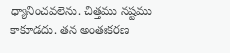ధ్యానించవలెను. చిత్తము నష్టము కాకూడదు. తన అంతఃకరణ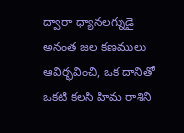ద్వారా ధ్యానలగ్నుడై అనంత జల కణములు ఆవిర్భవించి, ఒక దానితో ఒకటి కలసి హిమ రాశిని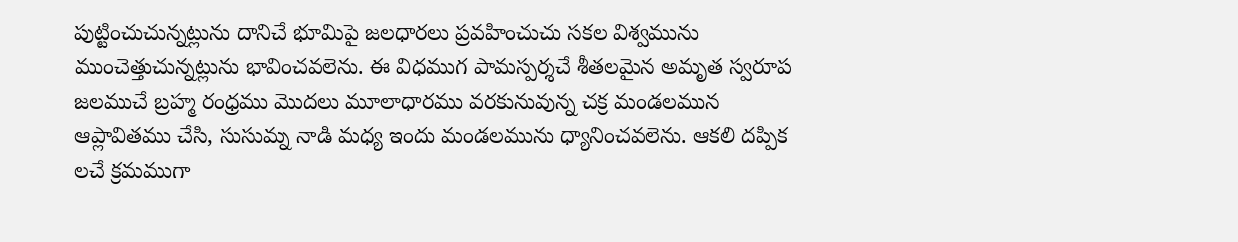పుట్టించుచున్నట్లును దానిచే భూమిపై జలధారలు ప్రవహించుచు సకల విశ్వమును ముంచెత్తుచున్నట్లును భావించవలెను. ఈ విధముగ పామస్పర్శచే శీతలమైన అమృత స్వరూప జలముచే బ్రహ్మ రంధ్రము మొదలు మూలాధారము వరకునువున్న చక్ర మండలమున ఆప్లావితము చేసి, సుసుమ్న నాడి మధ్య ఇందు మండలమును ధ్యానించవలెను. ఆకలి దప్పిక లచే క్రమముగా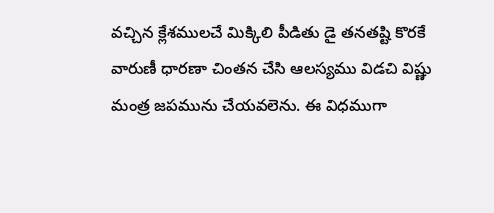వచ్చిన క్లేశములచే మిక్కిలి పీడితు డై తనతష్టి కొరకే వారుణీ ధారణా చింతన చేసి ఆలస్యము విడచి విష్ణు మంత్ర జపమును చేయవలెను. ఈ విధముగా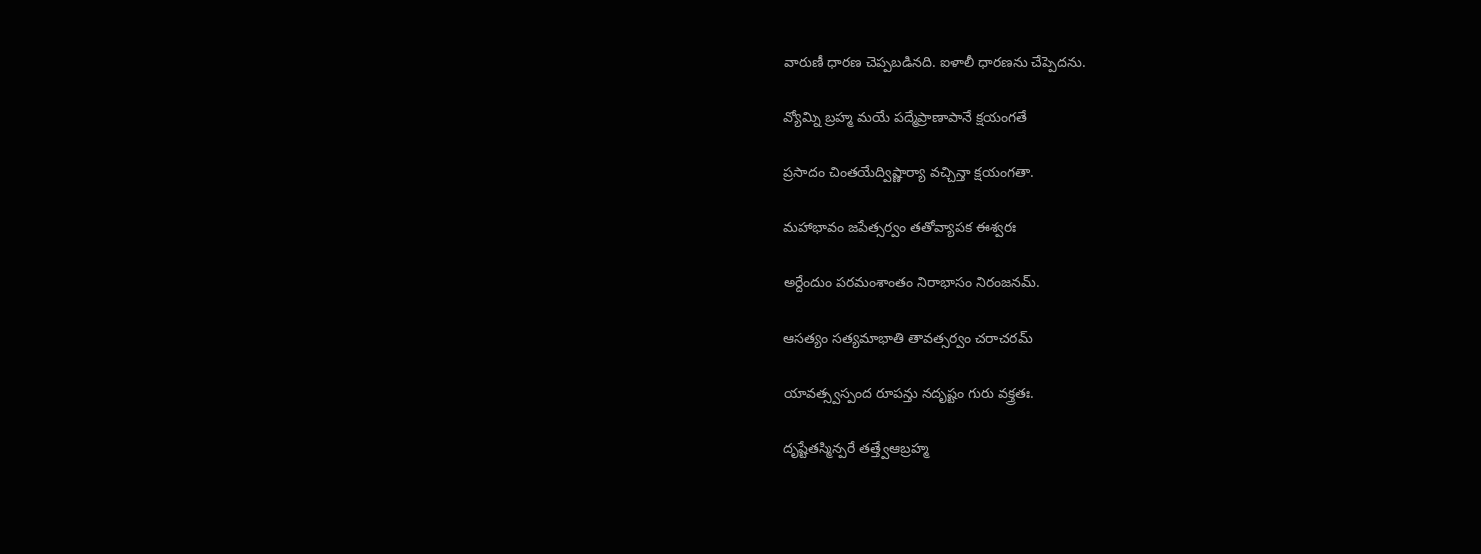వారుణీ ధారణ చెప్పబడినది. ఐళాలీ ధారణను చేప్పెదను.

వ్యోమ్ని బ్రహ్మ మయే పద్మేప్రాణాపానే క్షయంగతే

ప్రసాదం చింతయేద్విష్ణార్యా వచ్చిన్తా క్షయంగతా.

మహాభావం జపేత్సర్వం తతోవ్యాపక ఈశ్వరః

అర్దేందుం పరమంశాంతం నిరాభాసం నిరంజనమ్.

ఆసత్యం సత్యమాభాతి తావత్సర్వం చరాచరమ్

యావత్స్వస్పంద రూపన్తు నదృష్టం గురు వక్త్రతః.

దృష్టేతస్మిన్పరే తత్త్వేఆబ్రహ్మ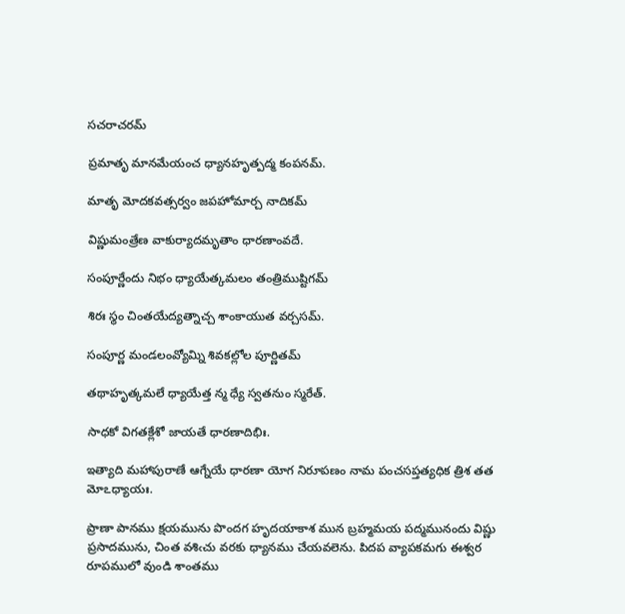సచరాచరమ్

ప్రమాతృ మానమేయంచ ధ్యానహృత్పద్మ కంపనమ్.

మాతృ మోదకవత్సర్వం జపహోమార్చ నాదికమ్

విష్ణుమంత్రేణ వాకుర్యాదమృతాం ధారణాంవదే.

సంపూర్ణేందు నిభం ధ్యాయేత్కమలం తంత్రిముష్టిగమ్

శిరః స్థం చింతయేద్యత్నాచ్చ శాంకాయుత వర్చసమ్.

సంపూర్ణ మండలంవ్యోమ్ని శివకల్లోల పూర్ణితమ్

తథాహృత్కమలే ధ్యాయేత్త న్మ ధ్యే స్వతనుం స్మరేత్.

సాధకో విగతక్లేశో జాయతే ధారణాదిభిః.

ఇత్యాది మహాపురాణే ఆగ్నేయే ధారణా యోగ నిరూపణం నామ పంచసప్తత్యధిక త్రిశ తత మోఽధ్యాయః.

ప్రాణా పానము క్షయమును పొందగ హృదయాకాశ మున బ్రహ్మమయ పద్మమునందు విష్ణు ప్రసాదమును, చింత వశిఁచు వరకు ధ్యానము చేయవలెను. పిదప వ్యాపకమగు ఈశ్వర రూపములో వుండి శాంతము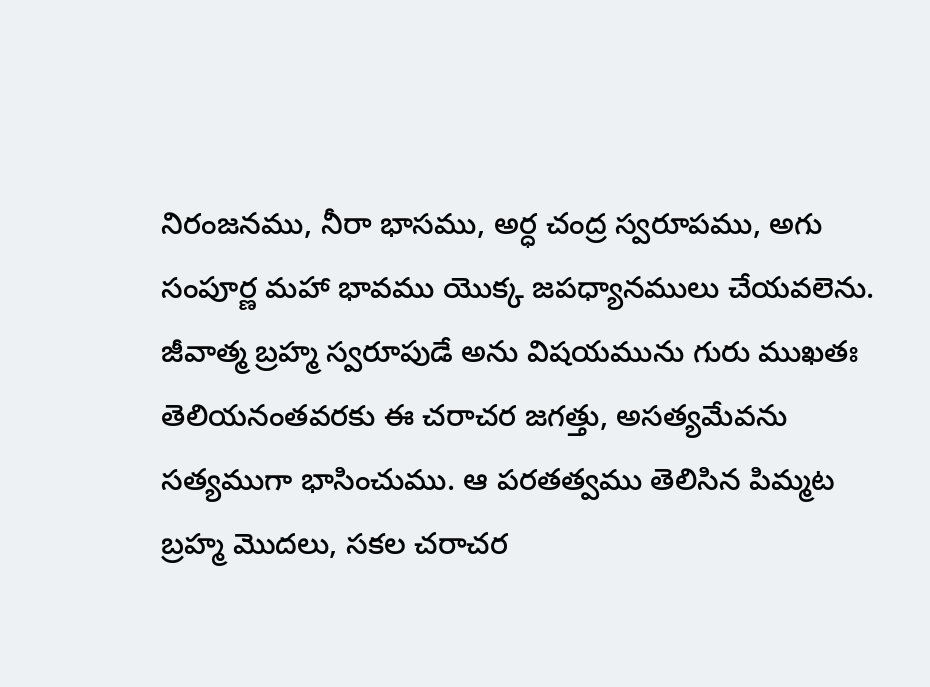నిరంజనము, నీరా భాసము, అర్ధ చంద్ర స్వరూపము, అగు సంపూర్ణ మహా భావము యొక్క జపధ్యానములు చేయవలెను. జీవాత్మ బ్రహ్మ స్వరూపుడే అను విషయమును గురు ముఖతః తెలియనంతవరకు ఈ చరాచర జగత్తు, అసత్యమేవను సత్యముగా భాసించుము. ఆ పరతత్వము తెలిసిన పిమ్మట బ్రహ్మ మొదలు, సకల చరాచర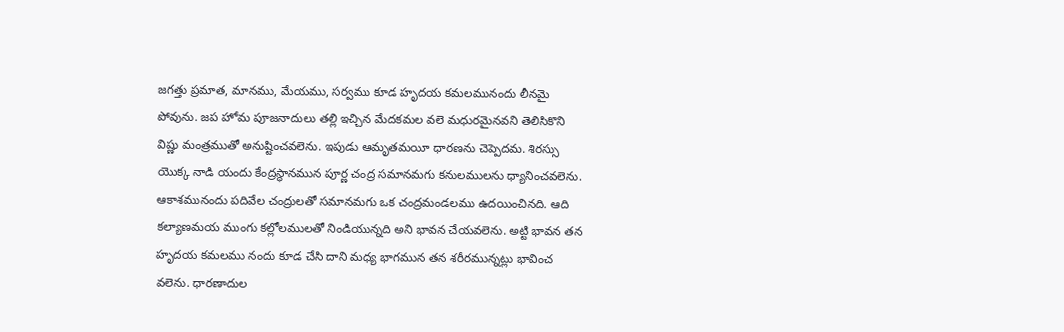జగత్తు ప్రమాత, మానము, మేయము, సర్వము కూడ హృదయ కమలమునందు లీనమై పోవును. జప హోమ పూజనాదులు తల్లి ఇచ్చిన మేదకమల వలె మధురమైనవని తెలిసికొని విష్ణు మంత్రముతో అనుష్టించవలెను. ఇపుడు ఆమృతమయీ ధారణను చెప్పెదమ. శిరస్సు యొక్క నాడి యందు కేంద్రస్థానమున పూర్ణ చంద్ర సమానమగు కనులములను ధ్యానించవలెను. ఆకాశమునందు పదివేల చంద్రులతో సమానమగు ఒక చంద్రమండలము ఉదయించినది. ఆది కల్యాణమయ ముంగు కల్లోలములతో నిండియున్నది అని భావన చేయవలెను. అట్టి భావన తన హృదయ కమలము నందు కూడ చేసి దాని మధ్య భాగమున తన శరీరమున్నట్లు భావించ వలెను. ధారణాదుల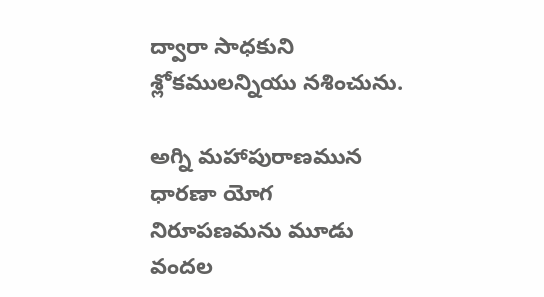ద్వారా సాధకుని శ్లోకములన్నియు నశించును.

అగ్ని మహాపురాణమున ధారణా యోగ నిరూపణమను మూడు వందల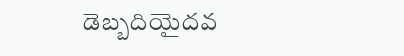డెబ్బదియైదవ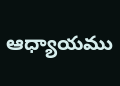ఆధ్యాయము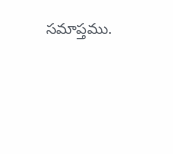సమాప్తము.